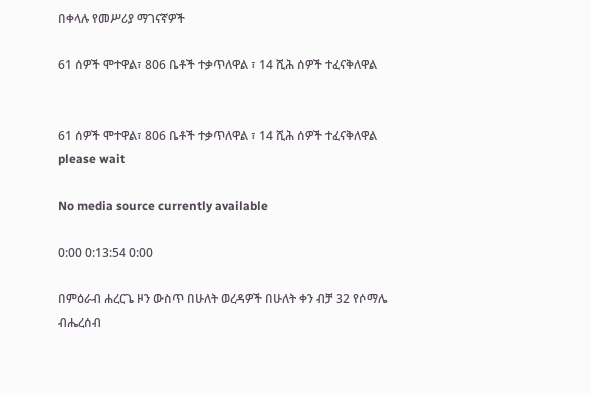በቀላሉ የመሥሪያ ማገናኛዎች

61 ሰዎች ሞተዋል፣ 806 ቤቶች ተቃጥለዋል ፣ 14 ሺሕ ሰዎች ተፈናቅለዋል


61 ሰዎች ሞተዋል፣ 806 ቤቶች ተቃጥለዋል ፣ 14 ሺሕ ሰዎች ተፈናቅለዋል
please wait

No media source currently available

0:00 0:13:54 0:00

በምዕራብ ሐረርጌ ዞን ውስጥ በሁለት ወረዳዎች በሁለት ቀን ብቻ 32 የሶማሌ ብሔረሰብ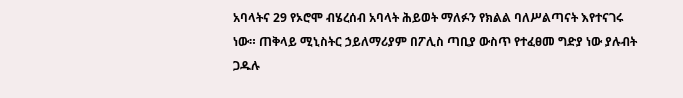አባላትና 29 የኦሮሞ ብሄረሰብ አባላት ሕይወት ማለፉን የክልል ባለሥልጣናት እየተናገሩ ነው። ጠቅላይ ሚኒስትር ኃይለማሪያም በፖሊስ ጣቢያ ውስጥ የተፈፀመ ግድያ ነው ያሉብት ጋዱሉ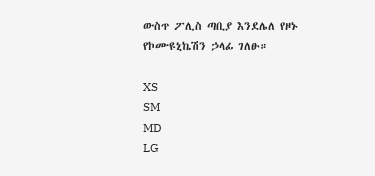ውስጥ ፖሊስ ጣቢያ እንደሌለ የዞኑ የኮሙዩኒኬሽን ኃላፊ ገለፁ።

XS
SM
MD
LG